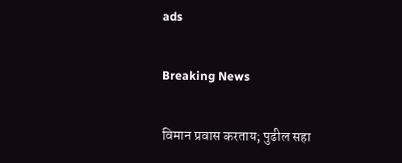ads

Breaking News

विमान प्रवास करताय; पुढील सहा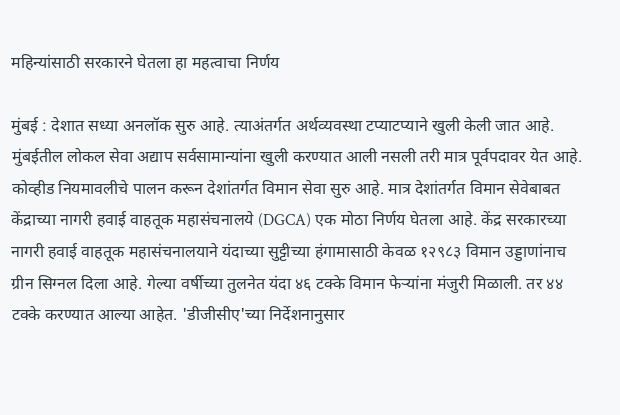महिन्यांसाठी सरकारने घेतला हा महत्वाचा निर्णय

मुंबई : देशात सध्या अनलॉक सुरु आहे. त्याअंतर्गत अर्थव्यवस्था टप्याटप्याने खुली केली जात आहे. मुंबईतील लोकल सेवा अद्याप सर्वसामान्यांना खुली करण्यात आली नसली तरी मात्र पूर्वपदावर येत आहे. कोव्हीड नियमावलीचे पालन करून देशांतर्गत विमान सेवा सुरु आहे. मात्र देशांतर्गत विमान सेवेबाबत केंद्राच्या नागरी हवाई वाहतूक महासंचनालये (DGCA) एक मोठा निर्णय घेतला आहे. केंद्र सरकारच्या नागरी हवाई वाहतूक महासंचनालयाने यंदाच्या सुट्टीच्या हंगामासाठी केवळ १२९८३ विमान उड्डाणांनाच ग्रीन सिग्नल दिला आहे. गेल्या वर्षीच्या तुलनेत यंदा ४६ टक्के विमान फेऱ्यांना मंजुरी मिळाली. तर ४४ टक्के करण्यात आल्या आहेत. 'डीजीसीए'च्या निर्देशनानुसार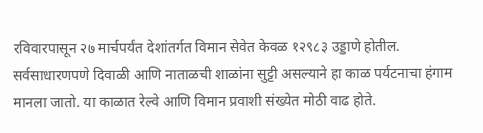रविवारपासून २७ मार्चपर्यंत देशांतर्गत विमान सेवेत केवळ १२९८३ उड्डाणे होतील. सर्वसाधारणपणे दिवाळी आणि नाताळची शाळांना सुट्टी असल्याने हा काळ पर्यटनाचा हंगाम मानला जातो. या काळात रेल्वे आणि विमान प्रवाशी संख्येत मोठी वाढ होते.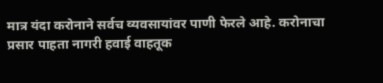मात्र यंदा करोनाने सर्वच व्यवसायांवर पाणी फेरले आहे. करोनाचा प्रसार पाहता नागरी हवाई वाहतूक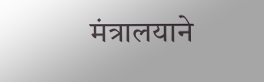मंत्रालयाने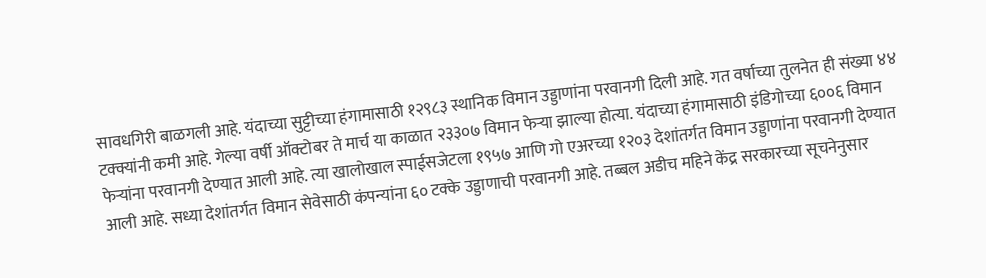सावधगिरी बाळगली आहे. यंदाच्या सुट्टीच्या हंगामासाठी १२९८३ स्थानिक विमान उड्डाणांना परवानगी दिली आहे. गत वर्षाच्या तुलनेत ही संख्या ४४ टक्क्यांनी कमी आहे. गेल्या वर्षी ऑक्टोबर ते मार्च या काळात २३३०७ विमान फेऱ्या झाल्या होत्या. यंदाच्या हंगामासाठी इंडिगोच्या ६००६ विमान फेऱ्यांना परवानगी देण्यात आली आहे. त्या खालोखाल स्पाईसजेटला १९५७ आणि गो एअरच्या १२०३ देशांतर्गत विमान उड्डाणांना परवानगी देण्यात आली आहे. सध्या देशांतर्गत विमान सेवेसाठी कंपन्यांना ६० टक्के उड्डाणाची परवानगी आहे. तब्बल अडीच महिने केंद्र सरकारच्या सूचनेनुसार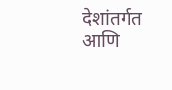देशांतर्गत आणि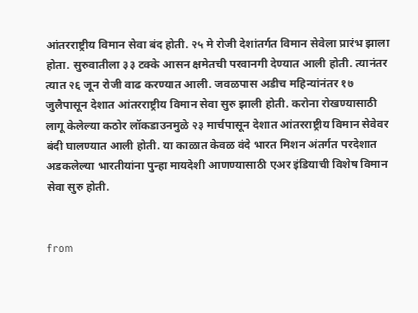आंतरराष्ट्रीय विमान सेवा बंद होती. २५ मे रोजी देशांतर्गत विमान सेवेला प्रारंभ झाला होता. सुरुवातीला ३३ टक्के आसन क्षमेतची परवानगी देण्यात आली होती. त्यानंतर त्यात २६ जून रोजी वाढ करण्यात आली. जवळपास अडीच महिन्यांनंतर १७ जुलैपासून देशात आंतरराष्ट्रीय विमान सेवा सुरु झाली होती. करोना रोखण्यासाठी लागू केलेल्या कठोर लॉकडाउनमुळे २३ मार्चपासून देशात आंतरराष्ट्रीय विमान सेवेवर बंदी घालण्यात आली होती. या काळात केवळ वंदे भारत मिशन अंतर्गत परदेशात अडकलेल्या भारतीयांना पुन्हा मायदेशी आणण्यासाठी एअर इंडियाची विशेष विमान सेवा सुरु होती.


from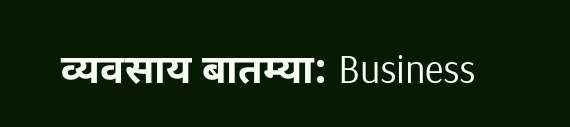व्यवसाय बातम्या: Business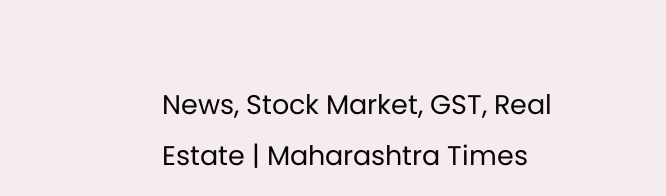News, Stock Market, GST, Real Estate | Maharashtra Times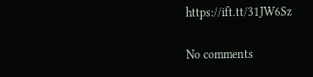https://ift.tt/31JW6Sz

No comments